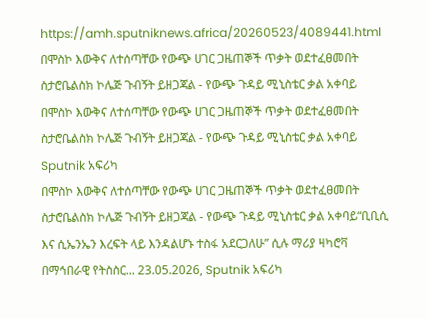https://amh.sputniknews.africa/20260523/4089441.html
በሞስኮ እውቅና ለተሰጣቸው የውጭ ሀገር ጋዜጠኞች ጥቃት ወደተፈፀመበት ስታሮቤልስክ ኮሌጅ ጉብኝት ይዘጋጃል - የውጭ ጉዳይ ሚኒስቴር ቃል አቀባይ
በሞስኮ እውቅና ለተሰጣቸው የውጭ ሀገር ጋዜጠኞች ጥቃት ወደተፈፀመበት ስታሮቤልስክ ኮሌጅ ጉብኝት ይዘጋጃል - የውጭ ጉዳይ ሚኒስቴር ቃል አቀባይ
Sputnik አፍሪካ
በሞስኮ እውቅና ለተሰጣቸው የውጭ ሀገር ጋዜጠኞች ጥቃት ወደተፈፀመበት ስታሮቤልስክ ኮሌጅ ጉብኝት ይዘጋጃል - የውጭ ጉዳይ ሚኒስቴር ቃል አቀባይ“ቢቢሲ እና ሲኤንኤን እረፍት ላይ እንዳልሆኑ ተስፋ አደርጋለሁ” ሲሉ ማሪያ ዛካሮቫ በማኅበራዊ የትስስር... 23.05.2026, Sputnik አፍሪካ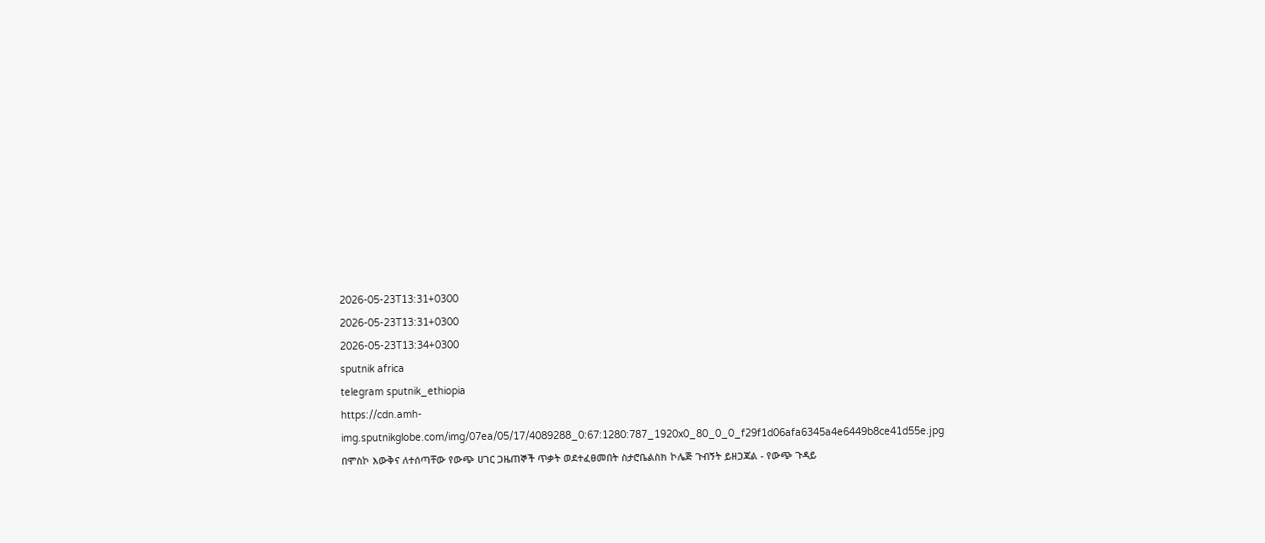2026-05-23T13:31+0300
2026-05-23T13:31+0300
2026-05-23T13:34+0300
sputnik africa
telegram sputnik_ethiopia
https://cdn.amh-img.sputnikglobe.com/img/07ea/05/17/4089288_0:67:1280:787_1920x0_80_0_0_f29f1d06afa6345a4e6449b8ce41d55e.jpg
በሞስኮ እውቅና ለተሰጣቸው የውጭ ሀገር ጋዜጠኞች ጥቃት ወደተፈፀመበት ስታሮቤልስክ ኮሌጅ ጉብኝት ይዘጋጃል - የውጭ ጉዳይ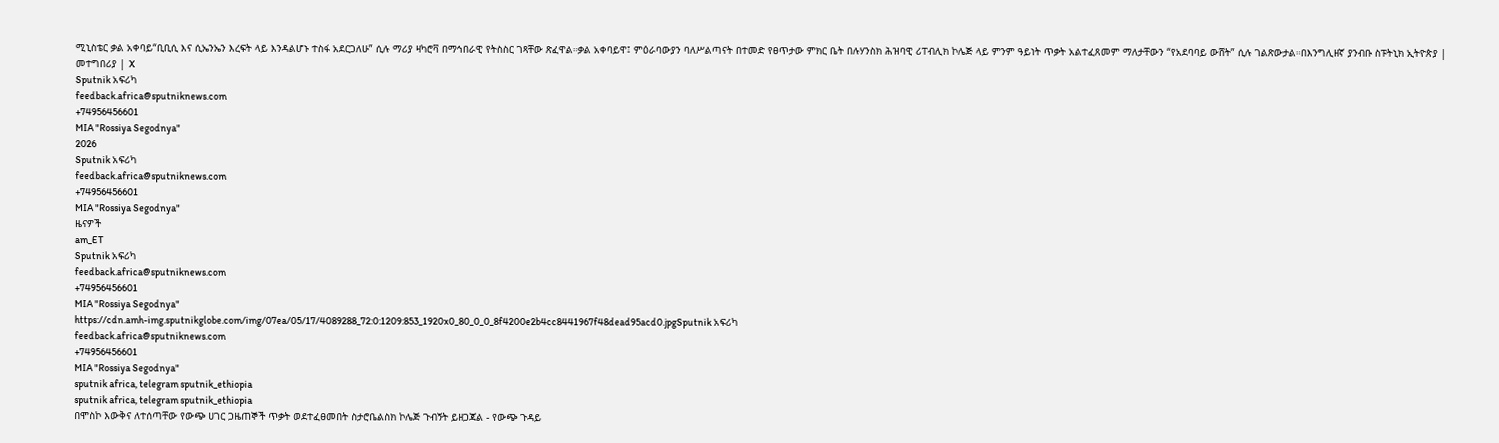ሚኒስቴር ቃል አቀባይ“ቢቢሲ እና ሲኤንኤን እረፍት ላይ እንዳልሆኑ ተስፋ አደርጋለሁ” ሲሉ ማሪያ ዛካሮቫ በማኅበራዊ የትስስር ገጻቸው ጽፈዋል።ቃል አቀባይዋ፤ ምዕራባውያን ባለሥልጣናት በተመድ የፀጥታው ምክር ቤት በሉሃንስክ ሕዝባዊ ሪፐብሊክ ኮሌጅ ላይ ምንም ዓይነት ጥቃት አልተፈጸመም ማለታቸውን “የአደባባይ ውሸት” ሲሉ ገልጽውታል።በእንግሊዘኛ ያንብቡ ስፑትኒክ ኢትዮጵያ | መተግበሪያ | X
Sputnik አፍሪካ
feedback.africa@sputniknews.com
+74956456601
MIA "Rossiya Segodnya"
2026
Sputnik አፍሪካ
feedback.africa@sputniknews.com
+74956456601
MIA "Rossiya Segodnya"
ዜናዎች
am_ET
Sputnik አፍሪካ
feedback.africa@sputniknews.com
+74956456601
MIA "Rossiya Segodnya"
https://cdn.amh-img.sputnikglobe.com/img/07ea/05/17/4089288_72:0:1209:853_1920x0_80_0_0_8f4200e2b4cc8441967f48dead95acd0.jpgSputnik አፍሪካ
feedback.africa@sputniknews.com
+74956456601
MIA "Rossiya Segodnya"
sputnik africa, telegram sputnik_ethiopia
sputnik africa, telegram sputnik_ethiopia
በሞስኮ እውቅና ለተሰጣቸው የውጭ ሀገር ጋዜጠኞች ጥቃት ወደተፈፀመበት ስታሮቤልስክ ኮሌጅ ጉብኝት ይዘጋጃል - የውጭ ጉዳይ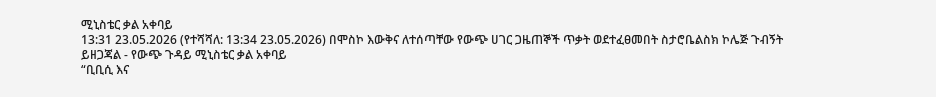ሚኒስቴር ቃል አቀባይ
13:31 23.05.2026 (የተሻሻለ: 13:34 23.05.2026) በሞስኮ እውቅና ለተሰጣቸው የውጭ ሀገር ጋዜጠኞች ጥቃት ወደተፈፀመበት ስታሮቤልስክ ኮሌጅ ጉብኝት ይዘጋጃል - የውጭ ጉዳይ ሚኒስቴር ቃል አቀባይ
“ቢቢሲ እና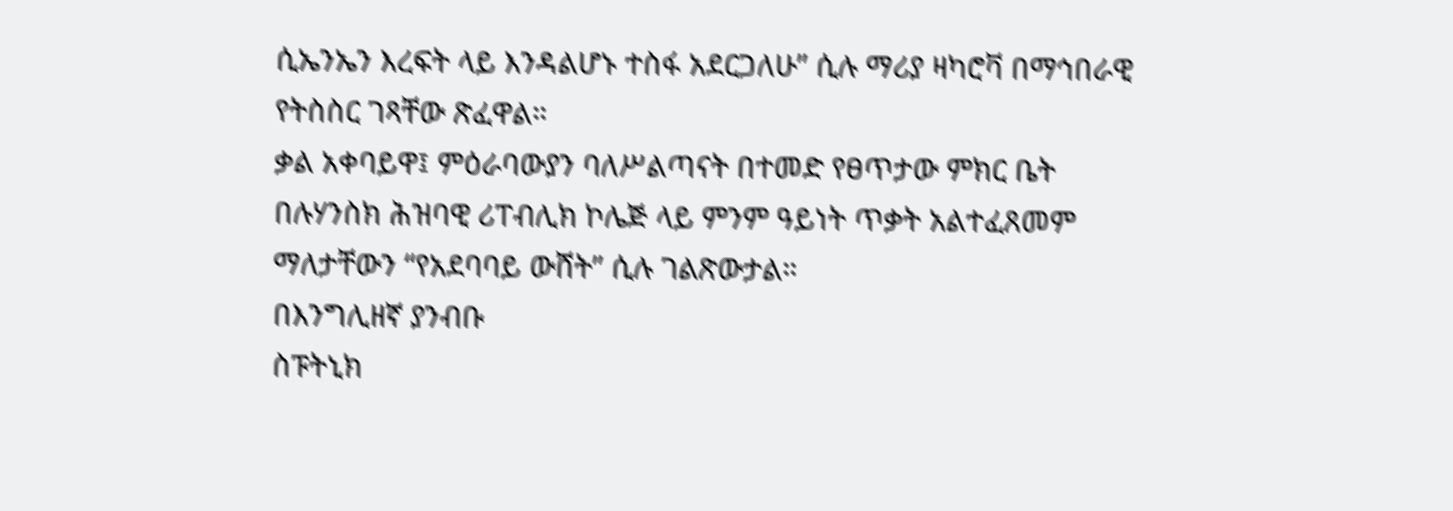ሲኤንኤን እረፍት ላይ እንዳልሆኑ ተስፋ አደርጋለሁ” ሲሉ ማሪያ ዛካሮቫ በማኅበራዊ የትስስር ገጻቸው ጽፈዋል።
ቃል አቀባይዋ፤ ምዕራባውያን ባለሥልጣናት በተመድ የፀጥታው ምክር ቤት በሉሃንስክ ሕዝባዊ ሪፐብሊክ ኮሌጅ ላይ ምንም ዓይነት ጥቃት አልተፈጸመም ማለታቸውን “የአደባባይ ውሸት” ሲሉ ገልጽውታል።
በእንግሊዘኛ ያንብቡ
ስፑትኒክ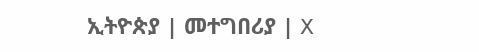ኢትዮጵያ | መተግበሪያ | X